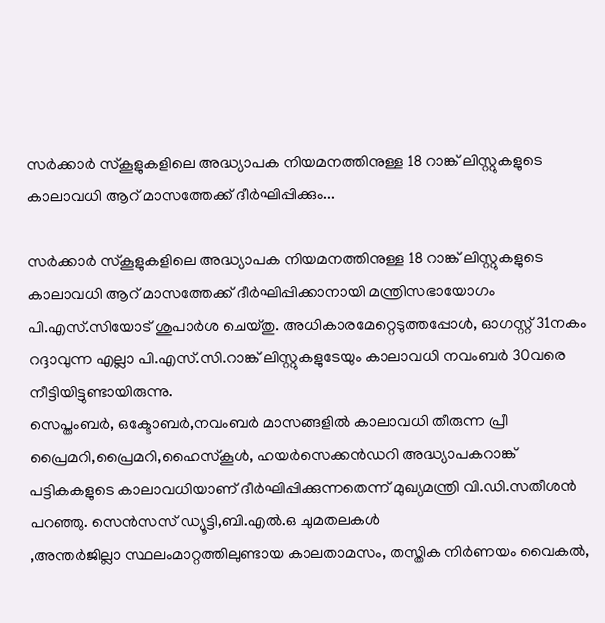സർക്കാർ സ്കൂളുകളിലെ അദ്ധ്യാപക നിയമനത്തിനുള്ള 18 റാങ്ക് ലിസ്റ്റുകളുടെ കാലാവധി ആറ് മാസത്തേക്ക് ദീർഘിപ്പിക്കും...

സർക്കാർ സ്കൂളുകളിലെ അദ്ധ്യാപക നിയമനത്തിനുള്ള 18 റാങ്ക് ലിസ്റ്റുകളുടെ കാലാവധി ആറ് മാസത്തേക്ക് ദീർഘിപ്പിക്കാനായി മന്ത്രിസഭായോഗം പി.എസ്.സിയോട് ശുപാർശ ചെയ്തു. അധികാരമേറ്റെടുത്തപ്പോൾ, ഓഗസ്റ്റ് 31നകം റദ്ദാവുന്ന എല്ലാ പി.എസ്.സി.റാങ്ക് ലിസ്റ്റുകളുടേയും കാലാവധി നവംബർ 30വരെ നീട്ടിയിട്ടുണ്ടായിരുന്നു.
സെപ്തംബർ, ഒക്ടോബർ,നവംബർ മാസങ്ങളിൽ കാലാവധി തീരുന്ന പ്രീ പ്രൈമറി,പ്രൈമറി,ഹൈസ്കൂൾ, ഹയർസെക്കൻഡറി അദ്ധ്യാപകറാങ്ക് പട്ടികകളുടെ കാലാവധിയാണ് ദീർഘിപ്പിക്കുന്നതെന്ന് മുഖ്യമന്ത്രി വി.ഡി.സതീശൻ പറഞ്ഞു. സെൻസസ് ഡ്യൂട്ടി,ബി.എൽ.ഒ ചുമതലകൾ
,അന്തർജില്ലാ സ്ഥലംമാറ്റത്തിലുണ്ടായ കാലതാമസം, തസ്തിക നിർണയം വൈകൽ,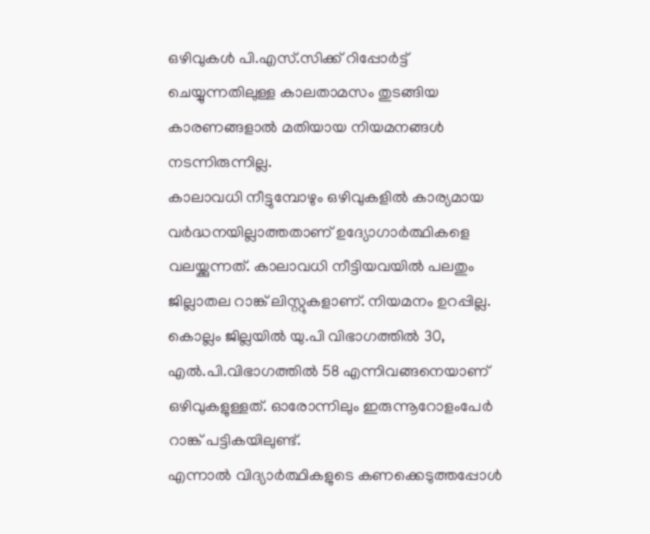ഒഴിവുകൾ പി.എസ്.സിക്ക് റിപ്പോർട്ട് ചെയ്യുന്നതിലുള്ള കാലതാമസം തുടങ്ങിയ കാരണങ്ങളാൽ മതിയായ നിയമനങ്ങൾ നടന്നിരുന്നില്ല.
കാലാവധി നീട്ടുമ്പോഴും ഒഴിവുകളിൽ കാര്യമായ വർദ്ധനയില്ലാത്തതാണ് ഉദ്യോഗാർത്ഥികളെ വലയ്ക്കുന്നത്. കാലാവധി നീട്ടിയവയിൽ പലതും ജില്ലാതല റാങ്ക് ലിസ്റ്റുകളാണ്. നിയമനം ഉറപ്പില്ല. കൊല്ലം ജില്ലയിൽ യു.പി വിഭാഗത്തിൽ 30, എൽ.പി.വിഭാഗത്തിൽ 58 എന്നിവങ്ങനെയാണ് ഒഴിവുകളുള്ളത്. ഓരോന്നിലും ഇരുന്നൂറോളംപേർ റാങ്ക് പട്ടികയിലുണ്ട്.
എന്നാൽ വിദ്യാർത്ഥികളുടെ കണക്കെടുത്തപ്പോൾ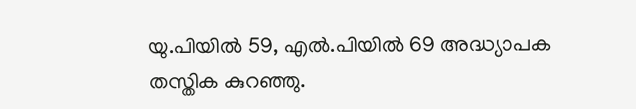യു.പിയിൽ 59, എൽ.പിയിൽ 69 അദ്ധ്യാപക തസ്തിക കുറഞ്ഞു.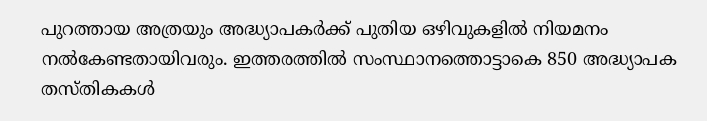പുറത്തായ അത്രയും അദ്ധ്യാപകർക്ക് പുതിയ ഒഴിവുകളിൽ നിയമനം നൽകേണ്ടതായിവരും. ഇത്തരത്തിൽ സംസ്ഥാനത്തൊട്ടാകെ 850 അദ്ധ്യാപക തസ്തികകൾ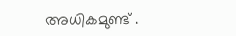അധികമുണ്ട് .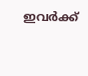ഇവർക്ക്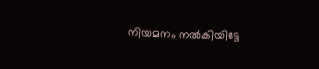നിയമനം നൽകിയിട്ടേ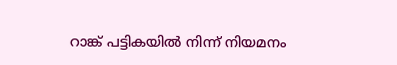റാങ്ക് പട്ടികയിൽ നിന്ന് നിയമനം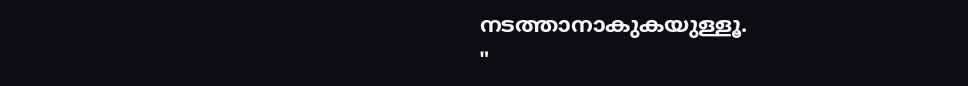നടത്താനാകുകയുള്ളൂ.
"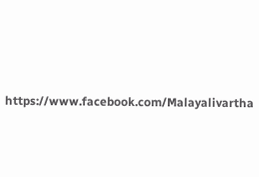https://www.facebook.com/Malayalivartha